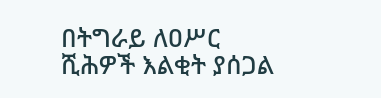በትግራይ ለዐሥር ሺሕዎች እልቂት ያሰጋል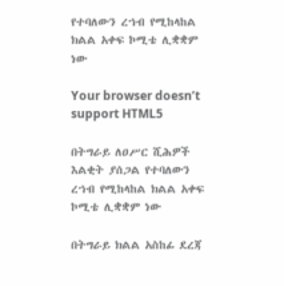የተባለውን ረኀብ የሚከላከል ክልል አቀፍ ኮሚቴ ሊቋቋም ነው

Your browser doesn’t support HTML5

በትግራይ ለዐሥር ሺሕዎች እልቂት ያሰጋል የተባለውን ረኀብ የሚከላከል ክልል አቀፍ ኮሚቴ ሊቋቋም ነው

በትግራይ ክልል አስከፊ ደረጃ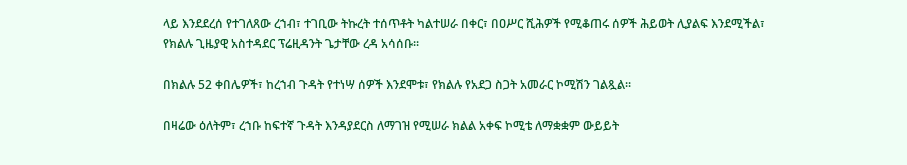ላይ እንደደረሰ የተገለጸው ረኀብ፣ ተገቢው ትኩረት ተሰጥቶት ካልተሠራ በቀር፣ በዐሥር ሺሕዎች የሚቆጠሩ ሰዎች ሕይወት ሊያልፍ እንደሚችል፣ የክልሉ ጊዜያዊ አስተዳደር ፕሬዚዳንት ጌታቸው ረዳ አሳሰቡ፡፡

በክልሉ 52 ቀበሌዎች፣ ከረኀብ ጉዳት የተነሣ ሰዎች እንደሞቱ፣ የክልሉ የአደጋ ስጋት አመራር ኮሚሽን ገልጿል፡፡

በዛሬው ዕለትም፣ ረኀቡ ከፍተኛ ጉዳት እንዳያደርስ ለማገዝ የሚሠራ ክልል አቀፍ ኮሚቴ ለማቋቋም ውይይት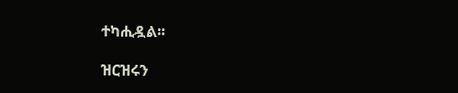ተካሒዷል፡፡

ዝርዝሩን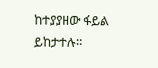ከተያያዘው ፋይል ይከታተሉ።